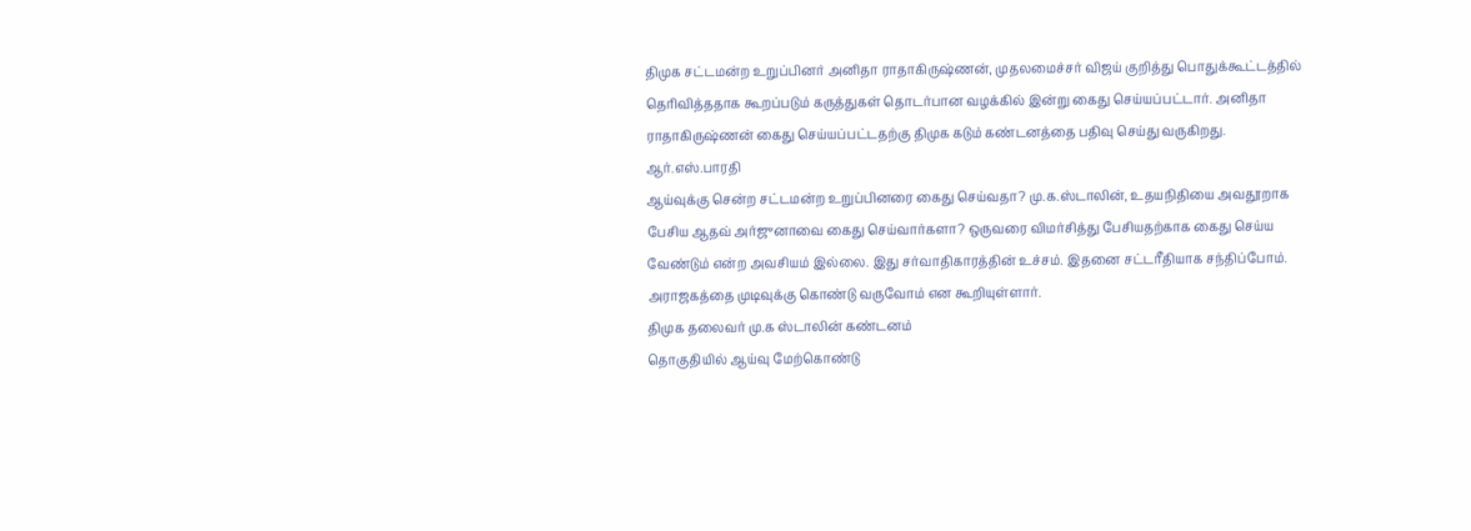திமுக சட்டமன்ற உறுப்பினர் அனிதா ராதாகிருஷ்ணன், முதலமைச்சர் விஜய் குறித்து பொதுக்கூட்டத்தில் தெரிவித்ததாக கூறப்படும் கருத்துகள் தொடர்பான வழக்கில் இன்று கைது செய்யப்பட்டார். அனிதா ராதாகிருஷ்ணன் கைது செய்யப்பட்டதற்கு திமுக கடும் கண்டனத்தை பதிவு செய்து வருகிறது.
ஆர்.எஸ்.பாரதி
ஆய்வுக்கு சென்ற சட்டமன்ற உறுப்பினரை கைது செய்வதா? மு.க.ஸ்டாலின், உதயநிதியை அவதூறாக பேசிய ஆதவ் அர்ஜுனாவை கைது செய்வார்களா? ஒருவரை விமர்சித்து பேசியதற்காக கைது செய்ய வேண்டும் என்ற அவசியம் இல்லை. இது சர்வாதிகாரத்தின் உச்சம். இதனை சட்டரீதியாக சந்திப்போம். அராஜகத்தை முடிவுக்கு கொண்டு வருவோம் என கூறியுள்ளார்.
திமுக தலைவர் மு.க ஸ்டாலின் கண்டனம்
தொகுதியில் ஆய்வு மேற்கொண்டு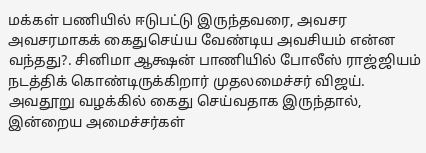மக்கள் பணியில் ஈடுபட்டு இருந்தவரை, அவசர அவசரமாகக் கைதுசெய்ய வேண்டிய அவசியம் என்ன வந்தது?. சினிமா ஆக்ஷன் பாணியில் போலீஸ் ராஜ்ஜியம் நடத்திக் கொண்டிருக்கிறார் முதலமைச்சர் விஜய்.
அவதூறு வழக்கில் கைது செய்வதாக இருந்தால், இன்றைய அமைச்சர்கள்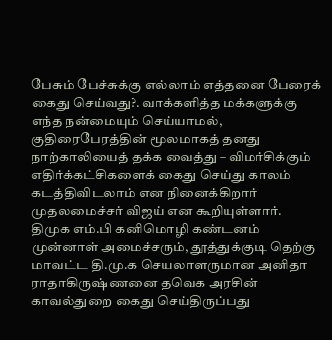பேசும் பேச்சுக்கு எல்லாம் எத்தனை பேரைக் கைது செய்வது?. வாக்களித்த மக்களுக்கு எந்த நன்மையும் செய்யாமல், குதிரைபேரத்தின் மூலமாகத் தனது நாற்காலியைத் தக்க வைத்து – விமர்சிக்கும் எதிர்க்கட்சிகளைக் கைது செய்து காலம் கடத்திவிடலாம் என நினைக்கிறார் முதலமைச்சர் விஜய் என கூறியுள்ளார்.
திமுக எம்.பி கனிமொழி கண்டனம்
முன்னாள் அமைச்சரும், தூத்துக்குடி தெற்கு மாவட்ட தி.மு.க செயலாளருமான அனிதா ராதாகிருஷ்ணனை தவெக அரசின் காவல்துறை கைது செய்திருப்பது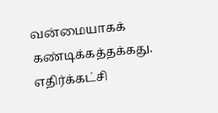வன்மையாகக் கண்டிக்கத்தக்கது. எதிர்க்கட்சி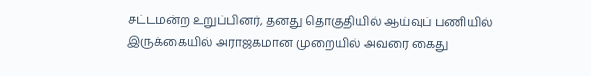சட்டமன்ற உறுப்பினர், தனது தொகுதியில் ஆய்வுப் பணியில் இருக்கையில் அராஜகமான முறையில் அவரை கைது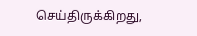செய்திருக்கிறது,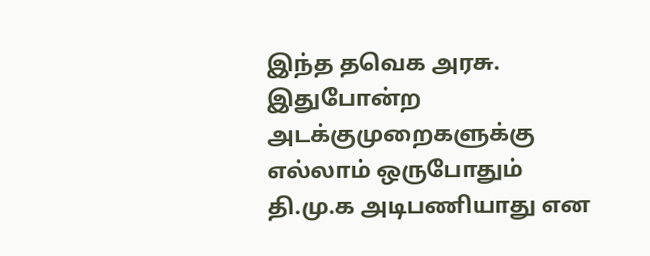இந்த தவெக அரசு. இதுபோன்ற அடக்குமுறைகளுக்கு எல்லாம் ஒருபோதும் தி.மு.க அடிபணியாது என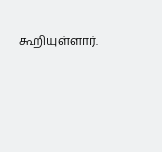கூறியுள்ளார்.